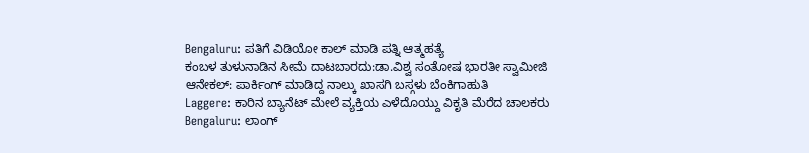Bengaluru: ಪತಿಗೆ ವಿಡಿಯೋ ಕಾಲ್ ಮಾಡಿ ಪತ್ನಿ ಆತ್ಮಹತ್ಯೆ
ಕಂಬಳ ತುಳುನಾಡಿನ ಸೀಮೆ ದಾಟಬಾರದು:ಡಾ.ವಿಶ್ವ ಸಂತೋಷ ಭಾರತೀ ಸ್ವಾಮೀಜಿ
ಆನೇಕಲ್: ಪಾರ್ಕಿಂಗ್ ಮಾಡಿದ್ದ ನಾಲ್ಕು ಖಾಸಗಿ ಬಸ್ಗಳು ಬೆಂಕಿಗಾಹುತಿ
Laggere: ಕಾರಿನ ಬ್ಯಾನೆಟ್ ಮೇಲೆ ವ್ಯಕ್ತಿಯ ಎಳೆದೊಯ್ದು ವಿಕೃತಿ ಮೆರೆದ ಚಾಲಕರು
Bengaluru: ಲಾಂಗ್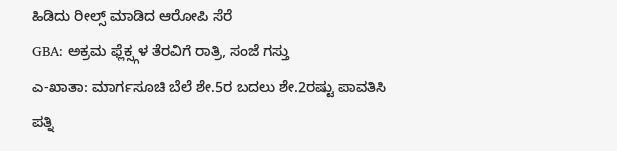ಹಿಡಿದು ರೀಲ್ಸ್ ಮಾಡಿದ ಆರೋಪಿ ಸೆರೆ
GBA: ಅಕ್ರಮ ಫ್ಲೆಕ್ಸ್ಗಳ ತೆರವಿಗೆ ರಾತ್ರಿ, ಸಂಜೆ ಗಸ್ತು
ಎ-ಖಾತಾ: ಮಾರ್ಗಸೂಚಿ ಬೆಲೆ ಶೇ.5ರ ಬದಲು ಶೇ.2ರಷ್ಟು ಪಾವತಿಸಿ
ಪತ್ನಿ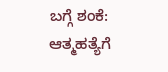ಬಗ್ಗೆ ಶಂಕೆ: ಆತ್ಮಹತ್ಯೆಗೆ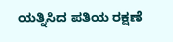ಯತ್ನಿಸಿದ ಪತಿಯ ರಕ್ಷಣೆ